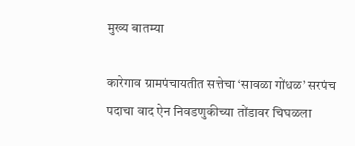मुख्य बातम्या

कारेगाव ग्रामपंचायतीत सत्तेचा ‘सावळा गोंधळ’ सरपंच पदाचा वाद ऐन निवडणुकीच्या तोंडावर चिघळला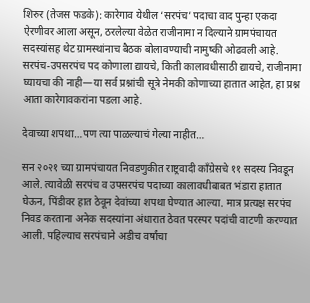शिरुर (तेजस फडके): कारेगाव येथील ‘सरपंच’ पदाचा वाद पुन्हा एकदा ऐरणीवर आला असून, ठरलेल्या वेळेत राजीनामा न दिल्याने ग्रामपंचायत सदस्यांसह थेट ग्रामस्थांनाच बैठक बोलावण्याची नामुष्की ओढवली आहे. सरपंच-उपसरपंच पद कोणाला द्यायचे, किती कालावधीसाठी द्यायचे, राजीनामा घ्यायचा की नाही—या सर्व प्रश्नांची सूत्रे नेमकी कोणाच्या हातात आहेत, हा प्रश्न आता कारेगावकरांना पडला आहे.

देवाच्या शपथा…पण त्या पाळल्याचं गेल्या नाहीत…

सन २०२१ च्या ग्रामपंचायत निवडणुकीत राष्ट्रवादी काँग्रेसचे ११ सदस्य निवडून आले. त्यावेळी सरपंच व उपसरपंच पदाच्या कालावधीबाबत भंडारा हातात घेऊन, पिंडीवर हात ठेवून देवांच्या शपथा घेण्यात आल्या. मात्र प्रत्यक्ष सरपंच निवड करताना अनेक सदस्यांना अंधारात ठेवत परस्पर पदांची वाटणी करण्यात आली. पहिल्याच सरपंचाने अडीच वर्षांचा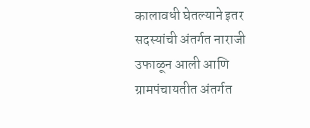कालावधी घेतल्याने इतर सदस्यांची अंतर्गत नाराजी उफाळून आली आणि ग्रामपंचायतीत अंतर्गत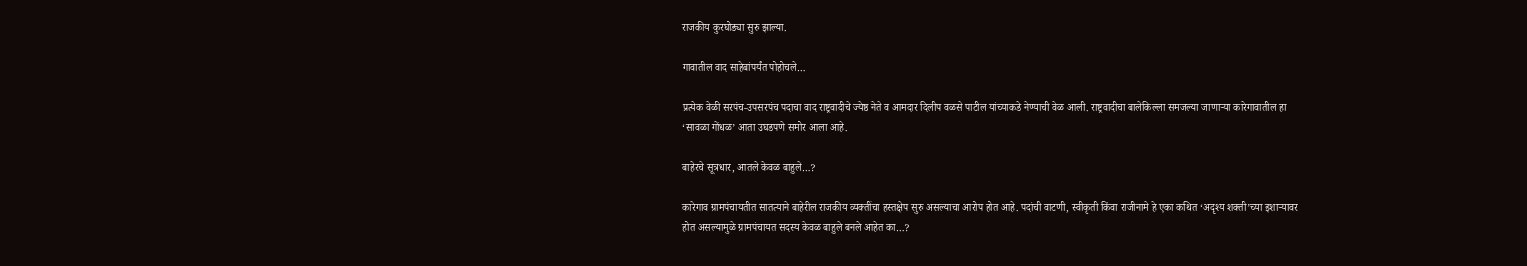राजकीय कुरघोड्या सुरु झाल्या.

गावातील वाद साहेबांपर्यंत पोहोचले…

प्रत्येक वेळी सरपंच-उपसरपंच पदाचा वाद राष्ट्रवादीचे ज्येष्ठ नेते व आमदार दिलीप वळसे पाटील यांच्याकडे नेण्याची वेळ आली. राष्ट्रवादीचा बालेकिल्ला समजल्या जाणाऱ्या कारेगावातील हा ‘सावळा गोंधळ’ आता उघडपणे समोर आला आहे.

बाहेरचे सूत्रधार, आतले केवळ बाहुले…?

कारेगाव ग्रामपंचायतीत सातत्याने बाहेरील राजकीय व्यक्तींचा हस्तक्षेप सुरु असल्याचा आरोप होत आहे. पदांची वाटणी, स्वीकृती किंवा राजीनामे हे एका कथित ‘अदृश्य शक्ती’च्या इशाऱ्यावर होत असल्यामुळे ग्रामपंचायत सदस्य केवळ बाहुले बनले आहेत का…?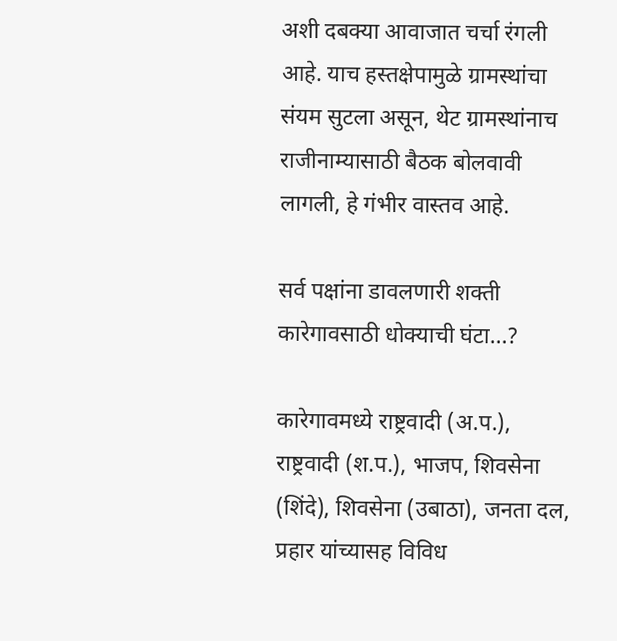अशी दबक्या आवाजात चर्चा रंगली आहे. याच हस्तक्षेपामुळे ग्रामस्थांचा संयम सुटला असून, थेट ग्रामस्थांनाच राजीनाम्यासाठी बैठक बोलवावी लागली, हे गंभीर वास्तव आहे.

सर्व पक्षांना डावलणारी शक्ती कारेगावसाठी धोक्याची घंटा…?

कारेगावमध्ये राष्ट्रवादी (अ.प.), राष्ट्रवादी (श.प.), भाजप, शिवसेना (शिंदे), शिवसेना (उबाठा), जनता दल, प्रहार यांच्यासह विविध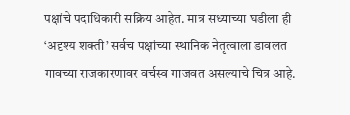पक्षांचे पदाधिकारी सक्रिय आहेत. मात्र सध्याच्या घडीला ही ‘अदृश्य शक्ती’ सर्वच पक्षांच्या स्थानिक नेतृत्वाला डावलत गावच्या राजकारणावर वर्चस्व गाजवत असल्याचे चित्र आहे.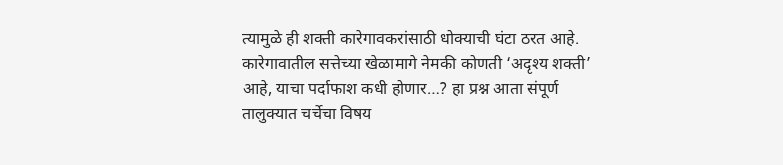त्यामुळे ही शक्ती कारेगावकरांसाठी धोक्याची घंटा ठरत आहे. कारेगावातील सत्तेच्या खेळामागे नेमकी कोणती ‘अदृश्य शक्ती’ आहे, याचा पर्दाफाश कधी होणार…? हा प्रश्न आता संपूर्ण तालुक्यात चर्चेचा विषय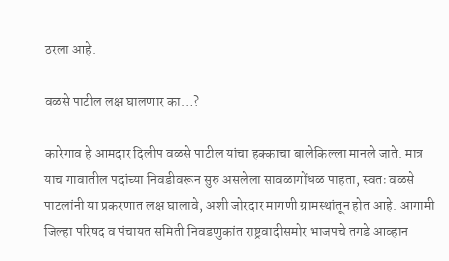ठरला आहे.

वळसे पाटील लक्ष घालणार का…?

कारेगाव हे आमदार दिलीप वळसे पाटील यांचा हक्काचा बालेकिल्ला मानले जाते. मात्र याच गावातील पदांच्या निवडीवरून सुरु असलेला सावळागोंधळ पाहता, स्वतः वळसे पाटलांनी या प्रकरणात लक्ष घालावे, अशी जोरदार मागणी ग्रामस्थांतून होत आहे. आगामी जिल्हा परिषद व पंचायत समिती निवडणुकांत राष्ट्रवादीसमोर भाजपचे तगडे आव्हान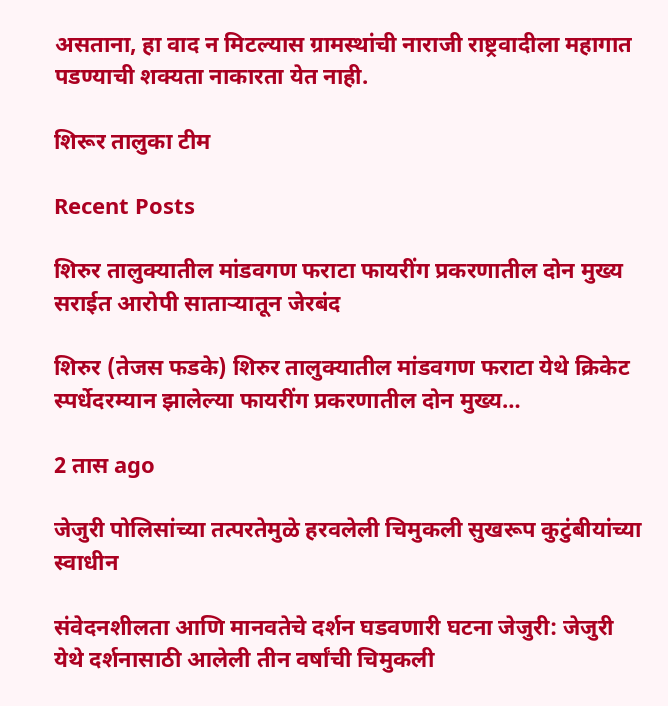असताना, हा वाद न मिटल्यास ग्रामस्थांची नाराजी राष्ट्रवादीला महागात पडण्याची शक्यता नाकारता येत नाही.

शिरूर तालुका टीम

Recent Posts

शिरुर तालुक्यातील मांडवगण फराटा फायरींग प्रकरणातील दोन मुख्य सराईत आरोपी साताऱ्यातून जेरबंद

शिरुर (तेजस फडके) शिरुर तालुक्यातील मांडवगण फराटा येथे क्रिकेट स्पर्धेदरम्यान झालेल्या फायरींग प्रकरणातील दोन मुख्य…

2 तास ago

जेजुरी पोलिसांच्या तत्परतेमुळे हरवलेली चिमुकली सुखरूप कुटुंबीयांच्या स्वाधीन

संवेदनशीलता आणि मानवतेचे दर्शन घडवणारी घटना जेजुरी: जेजुरी येथे दर्शनासाठी आलेली तीन वर्षांची चिमुकली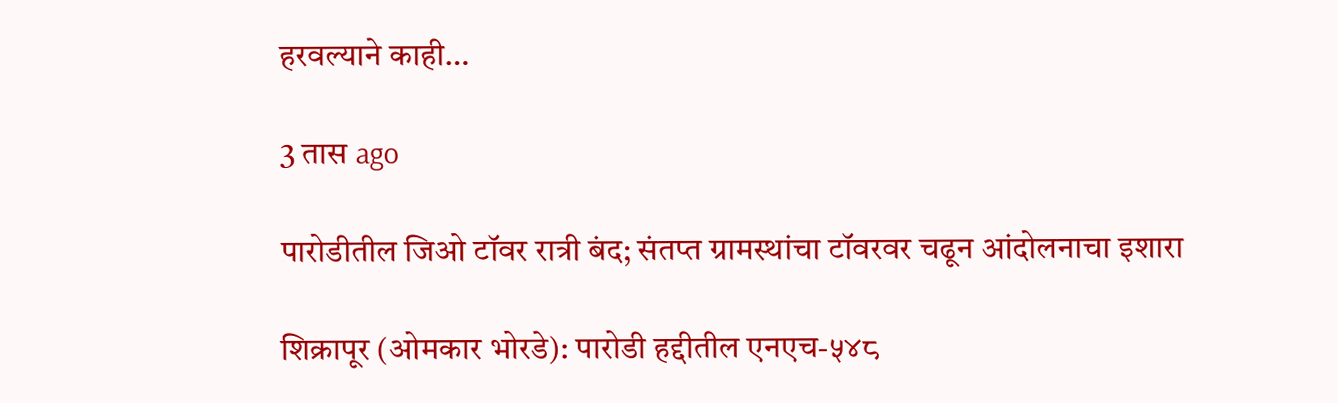हरवल्याने काही…

3 तास ago

पारोडीतील जिओ टॉवर रात्री बंद; संतप्त ग्रामस्थांचा टॉवरवर चढून आंदोलनाचा इशारा

शिक्रापूर (ओमकार भोरडे): पारोडी हद्दीतील एनएच-५४८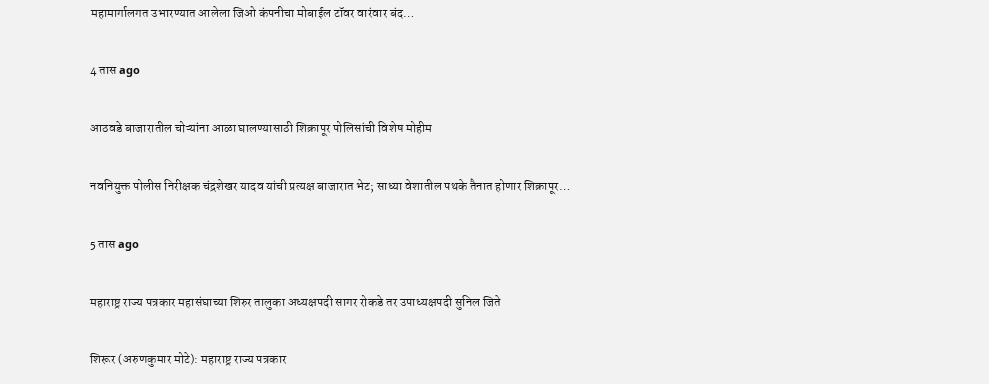महामार्गालगत उभारण्यात आलेला जिओ कंपनीचा मोबाईल टॉवर वारंवार बंद…

4 तास ago

आठवडे बाजारातील चोऱ्यांना आळा घालण्यासाठी शिक्रापूर पोलिसांची विशेष मोहीम

नवनियुक्त पोलीस निरीक्षक चंद्रशेखर यादव यांची प्रत्यक्ष बाजारात भेट; साध्या वेशातील पथके तैनात होणार शिक्रापूर…

5 तास ago

महाराष्ट्र राज्य पत्रकार महासंघाच्या शिरुर तालुका अध्यक्षपदी सागर रोकडे तर उपाध्यक्षपदी सुनिल जिते

शिरूर (अरुणकुमार मोटे): महाराष्ट्र राज्य पत्रकार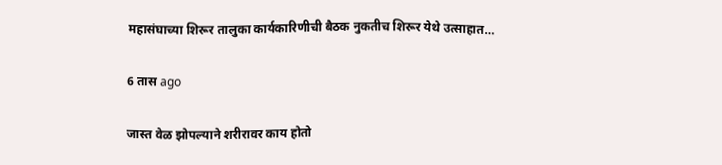महासंघाच्या शिरूर तालुका कार्यकारिणीची बैठक नुकतीच शिरूर येथे उत्साहात…

6 तास ago

जास्त वेळ झोपल्याने शरीरावर काय होतो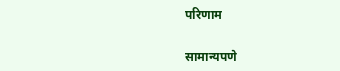परिणाम

सामान्यपणे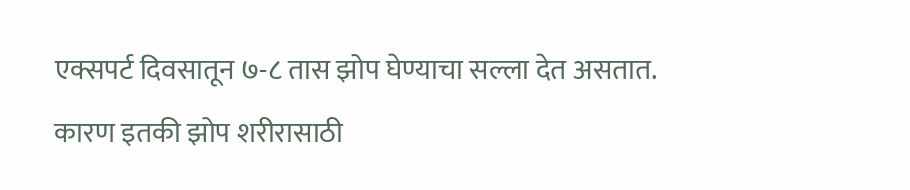एक्सपर्ट दिवसातून ७-८ तास झोप घेण्याचा सल्ला देत असतात. कारण इतकी झोप शरीरासाठी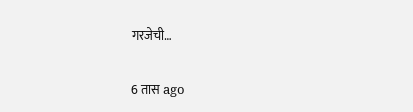गरजेची…

6 तास ago